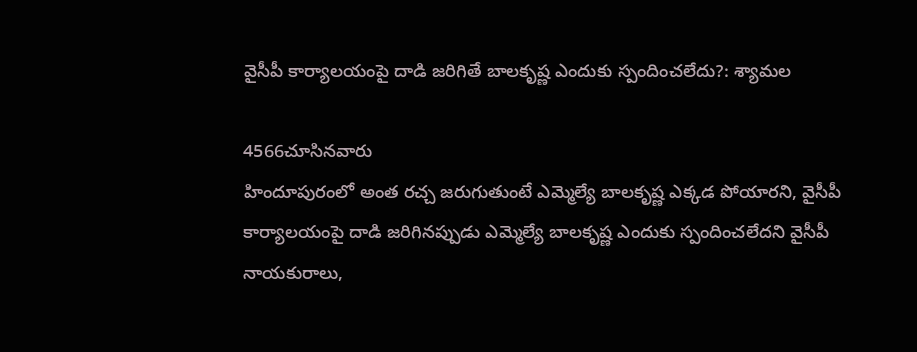వైసీపీ కార్యాలయంపై దాడి జరిగితే బాలకృష్ణ ఎందుకు స్పందించలేదు?: శ్యామల

4566చూసినవారు
హిందూపురంలో అంత రచ్చ జరుగుతుంటే ఎమ్మెల్యే బాలకృష్ణ ఎక్కడ పోయారని, వైసీపీ కార్యాలయంపై దాడి జరిగినప్పుడు ఎమ్మెల్యే బాలకృష్ణ ఎందుకు స్పందించలేదని వైసీపీ నాయకురాలు,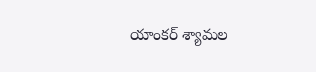యాంకర్ శ్యామల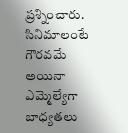ప్రశ్నించారు. సినిమాలంటే గౌరవమే అయినా ఎమ్మెల్యేగా బాధ్యతలు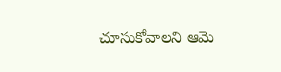చూసుకోవాలని ఆమె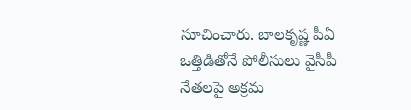సూచించారు. బాలకృష్ణ పీఏ ఒత్తిడితోనే పోలీసులు వైసీపీ నేతలపై అక్రమ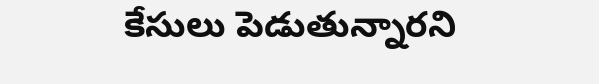కేసులు పెడుతున్నారని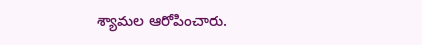శ్యామల ఆరోపించారు.